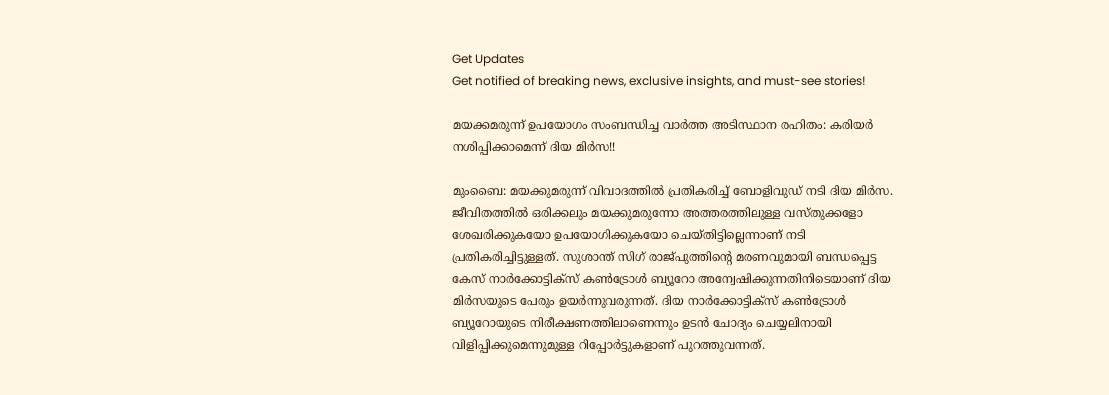Get Updates
Get notified of breaking news, exclusive insights, and must-see stories!

മയക്കമരുന്ന് ഉപയോഗം സംബന്ധിച്ച വാർത്ത അടിസ്ഥാന രഹിതം: കരിയർ നശിപ്പിക്കാമെന്ന് ദിയ മിർസ!!

മുംബൈ: മയക്കുമരുന്ന് വിവാദത്തിൽ പ്രതികരിച്ച് ബോളിവുഡ് നടി ദിയ മിർസ. ജീവിതത്തിൽ ഒരിക്കലും മയക്കുമരുന്നോ അത്തരത്തിലുള്ള വസ്തുക്കളോ ശേഖരിക്കുകയോ ഉപയോഗിക്കുകയോ ചെയ്തിട്ടില്ലെന്നാണ് നടി പ്രതികരിച്ചിട്ടുള്ളത്. സുശാന്ത് സിഗ് രാജ്പുത്തിന്റെ മരണവുമായി ബന്ധപ്പെട്ട കേസ് നാർക്കോട്ടിക്സ് കൺട്രോൾ ബ്യൂറോ അന്വേഷിക്കുന്നതിനിടെയാണ് ദിയ മിർസയുടെ പേരും ഉയർന്നുവരുന്നത്. ദിയ നാർക്കോട്ടിക്സ് കൺട്രോൾ ബ്യൂറോയുടെ നിരീക്ഷണത്തിലാണെന്നും ഉടൻ ചോദ്യം ചെയ്യലിനായി വിളിപ്പിക്കുമെന്നുമുള്ള റിപ്പോർട്ടുകളാണ് പുറത്തുവന്നത്.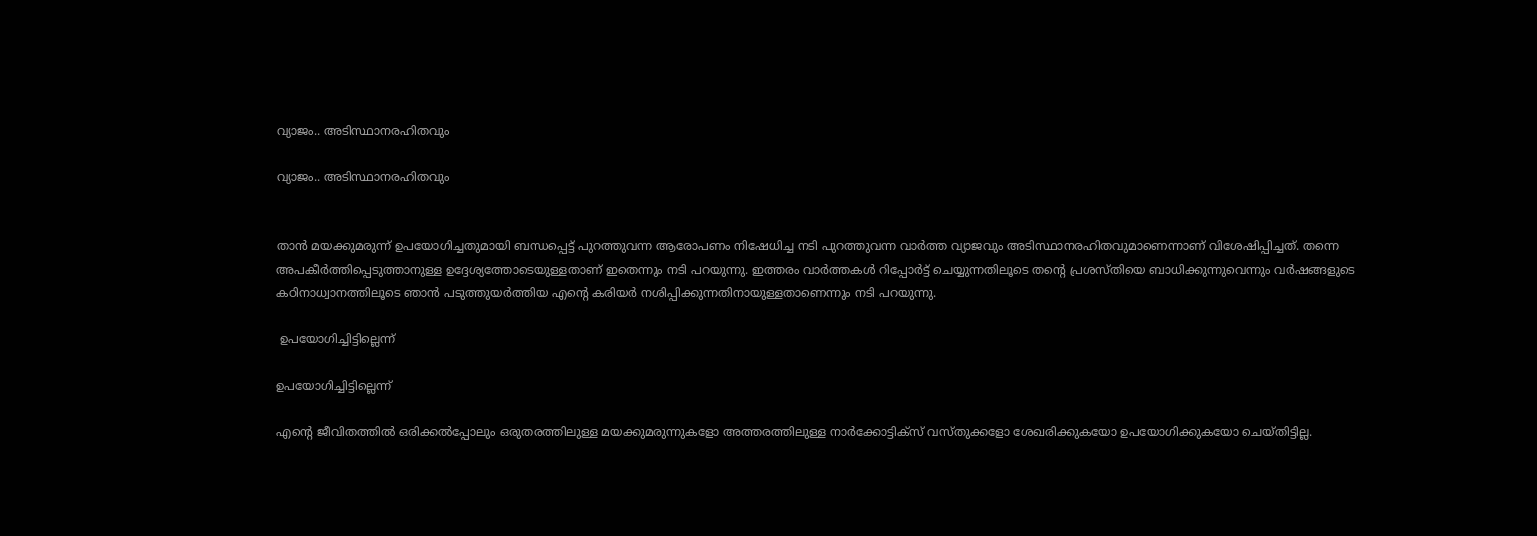വ്യാജം.. അടിസ്ഥാനരഹിതവും

വ്യാജം.. അടിസ്ഥാനരഹിതവും


താൻ മയക്കുമരുന്ന് ഉപയോഗിച്ചതുമായി ബന്ധപ്പെട്ട് പുറത്തുവന്ന ആരോപണം നിഷേധിച്ച നടി പുറത്തുവന്ന വാർത്ത വ്യാജവും അടിസ്ഥാനരഹിതവുമാണെന്നാണ് വിശേഷിപ്പിച്ചത്. തന്നെ അപകീർത്തിപ്പെടുത്താനുള്ള ഉദ്ദേശ്യത്തോടെയുള്ളതാണ് ഇതെന്നും നടി പറയുന്നു. ഇത്തരം വാർത്തകൾ റിപ്പോർട്ട് ചെയ്യുന്നതിലൂടെ തന്റെ പ്രശസ്തിയെ ബാധിക്കുന്നുവെന്നും വർഷങ്ങളുടെ കഠിനാധ്വാനത്തിലൂടെ ഞാൻ പടുത്തുയർത്തിയ എന്റെ കരിയർ നശിപ്പിക്കുന്നതിനായുള്ളതാണെന്നും നടി പറയുന്നു.

 ഉപയോഗിച്ചിട്ടില്ലെന്ന്

ഉപയോഗിച്ചിട്ടില്ലെന്ന്

എന്റെ ജീവിതത്തിൽ ഒരിക്കൽപ്പോലും ഒരുതരത്തിലുള്ള മയക്കുമരുന്നുകളോ അത്തരത്തിലുള്ള നാർക്കോട്ടിക്സ് വസ്തുക്കളോ ശേഖരിക്കുകയോ ഉപയോഗിക്കുകയോ ചെയ്തിട്ടില്ല.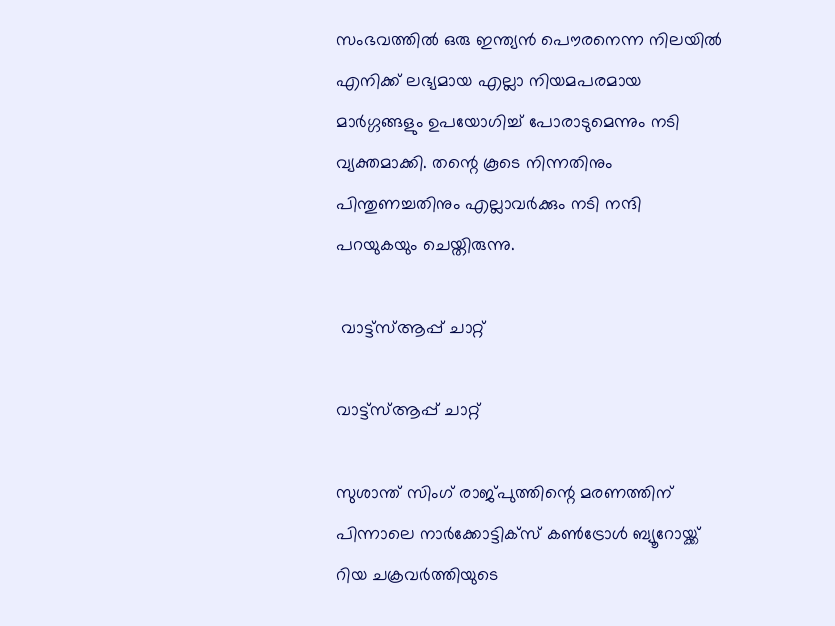സംഭവത്തിൽ ഒരു ഇന്ത്യൻ പൌരനെന്ന നിലയിൽ എനിക്ക് ലഭ്യമായ എല്ലാ നിയമപരമായ മാർഗ്ഗങ്ങളും ഉപയോഗിച്ച് പോരാടുമെന്നും നടി വ്യക്തമാക്കി. തന്റെ കൂടെ നിന്നതിനും പിന്തുണച്ചതിനും എല്ലാവർക്കും നടി നന്ദി പറയുകയും ചെയ്തിരുന്നു.

 വാട്ട്സ്ആപ്പ് ചാറ്റ്

വാട്ട്സ്ആപ്പ് ചാറ്റ്

സുശാന്ത് സിംഗ് രാജ്പുത്തിന്റെ മരണത്തിന് പിന്നാലെ നാർക്കോട്ടിക്സ് കൺട്രോൾ ബ്യൂറോയ്ക്ക് റിയ ചക്രവർത്തിയുടെ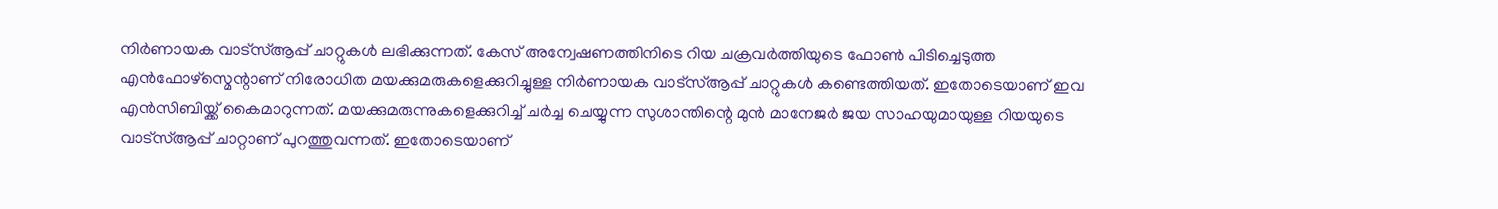നിർണായക വാട്സ്ആപ്പ് ചാറ്റുകൾ ലഭിക്കുന്നത്. കേസ് അന്വേഷണത്തിനിടെ റിയ ചക്രവർത്തിയുടെ ഫോൺ പിടിച്ചെടുത്ത എൻഫോഴ്സ്മെന്റാണ് നിരോധിത മയക്കുമരുകളെക്കുറിച്ചുള്ള നിർണായക വാട്സ്ആപ്പ് ചാറ്റുകൾ കണ്ടെത്തിയത്. ഇതോടെയാണ് ഇവ എൻസിബിയ്ക്ക് കൈമാറുന്നത്. മയക്കുമരുന്നുകളെക്കുറിച്ച് ചർച്ച ചെയ്യുന്ന സുശാന്തിന്റെ മുൻ മാനേജർ ജയ സാഹയുമായുള്ള റിയയുടെ വാട്സ്ആപ്പ് ചാറ്റാണ് പുറത്തുവന്നത്. ഇതോടെയാണ്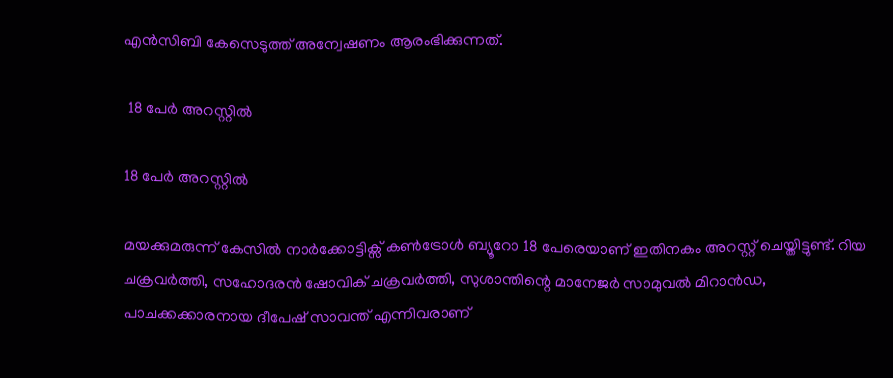എൻസിബി കേസെടുത്ത് അന്വേഷണം ആരംഭിക്കുന്നത്.

 18 പേർ അറസ്റ്റിൽ

18 പേർ അറസ്റ്റിൽ

മയക്കുമരുന്ന് കേസിൽ നാർക്കോട്ടിക്സ് കൺട്രോൾ ബ്യൂറോ 18 പേരെയാണ് ഇതിനകം അറസ്റ്റ് ചെയ്തിട്ടുണ്ട്. റിയ ചക്രവർത്തി, സഹോദരൻ ഷോവിക് ചക്രവർത്തി, സുശാന്തിന്റെ മാനേജർ സാമുവൽ മിറാൻഡ, പാചക്കക്കാരനായ ദീപേഷ് സാവന്ത് എന്നിവരാണ്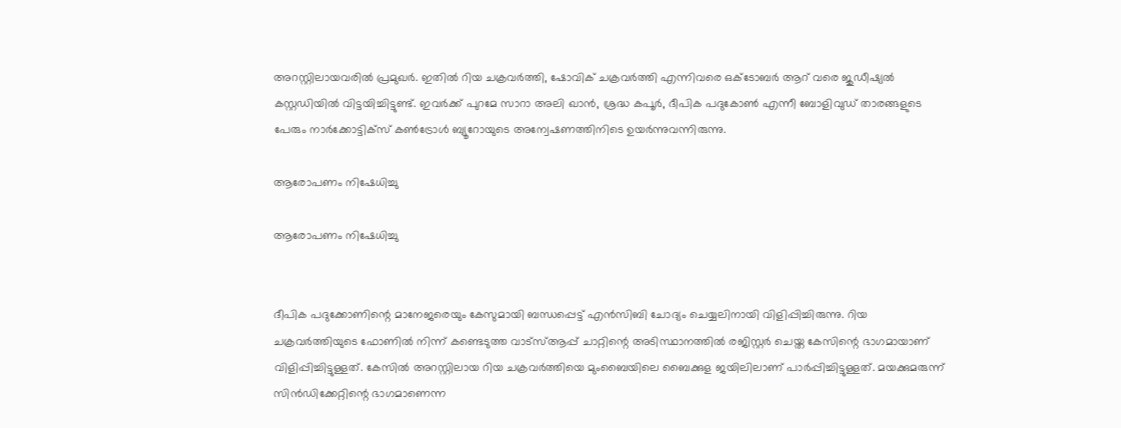അറസ്റ്റിലായവരിൽ പ്രമുഖർ. ഇതിൽ റിയ ചക്രവർത്തി, ഷോവിക് ചക്രവർത്തി എന്നിവരെ ഒക്ടോബർ ആറ് വരെ ജുഡീഷ്യൽ കസ്റ്റഡിയിൽ വിട്ടയിച്ചിട്ടുണ്ട്. ഇവർക്ക് പുറമേ സാറാ അലി ഖാൻ, ശ്രദ്ധ കപൂർ, ദീപിക പദുകോൺ എന്നീ ബോളിവുഡ് താരങ്ങളുടെ പേരും നാർക്കോട്ടിക്സ് കൺട്രോൾ ബ്യൂറോയുടെ അന്വേഷണത്തിനിടെ ഉയർന്നുവന്നിരുന്നു.

ആരോപണം നിഷേധിച്ചു

ആരോപണം നിഷേധിച്ചു


ദീപിക പദുക്കോണിന്റെ മാനേജരെയും കേസുമായി ബന്ധപ്പെട്ട് എൻസിബി ചോദ്യം ചെയ്യലിനായി വിളിപ്പിച്ചിരുന്നു. റിയ ചക്രവർത്തിയുടെ ഫോണിൽ നിന്ന് കണ്ടെടുത്ത വാട്സ്ആപ്പ് ചാറ്റിന്റെ അടിസ്ഥാനത്തിൽ രജിസ്റ്റർ ചെയ്ത കേസിന്റെ ഭാഗമായാണ് വിളിപ്പിച്ചിട്ടുള്ളത്. കേസിൽ അറസ്റ്റിലായ റിയ ചക്രവർത്തിയെ മുംബൈയിലെ ബൈക്കുള ജയിലിലാണ് പാർപ്പിച്ചിട്ടുള്ളത്. മയക്കുമരുന്ന് സിൻഡിക്കേറ്റിന്റെ ഭാഗമാണെന്ന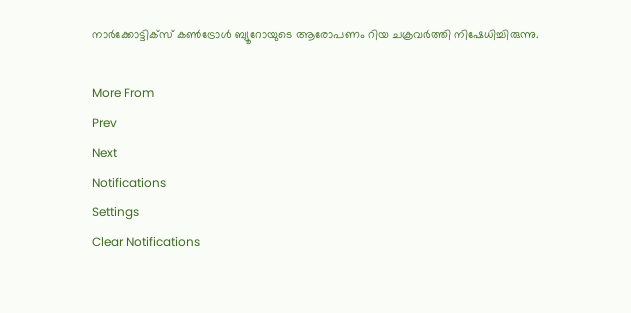നാർക്കോട്ടിക്സ് കൺട്രോൾ ബ്യൂറോയുടെ ആരോപണം റിയ ചക്രവർത്തി നിഷേധിച്ചിരുന്നു.

More From
Prev
Next
Notifications
Settings
Clear Notifications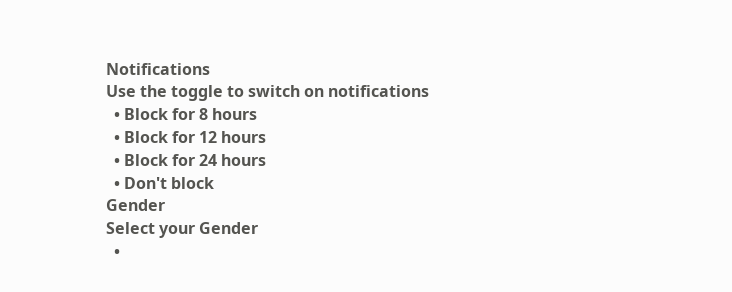Notifications
Use the toggle to switch on notifications
  • Block for 8 hours
  • Block for 12 hours
  • Block for 24 hours
  • Don't block
Gender
Select your Gender
  •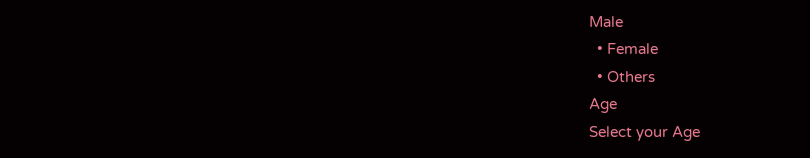Male
  • Female
  • Others
Age
Select your Age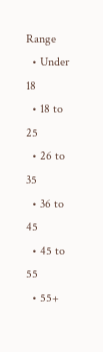Range
  • Under 18
  • 18 to 25
  • 26 to 35
  • 36 to 45
  • 45 to 55
  • 55+